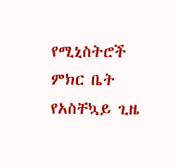የሚኒስትሮች ምክር ቤት የአስቸኳይ ጊዜ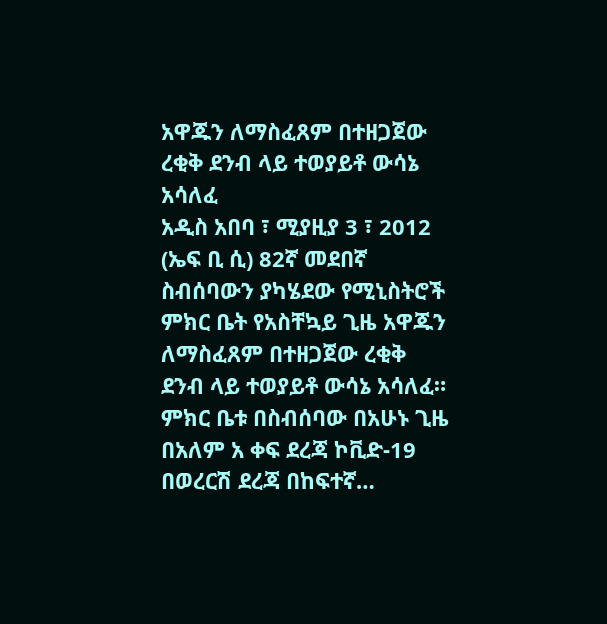አዋጁን ለማስፈጸም በተዘጋጀው ረቂቅ ደንብ ላይ ተወያይቶ ውሳኔ አሳለፈ
አዲስ አበባ ፣ ሚያዚያ 3 ፣ 2012 (ኤፍ ቢ ሲ) 82ኛ መደበኛ ስብሰባውን ያካሄደው የሚኒስትሮች ምክር ቤት የአስቸኳይ ጊዜ አዋጁን ለማስፈጸም በተዘጋጀው ረቂቅ ደንብ ላይ ተወያይቶ ውሳኔ አሳለፈ።
ምክር ቤቱ በስብሰባው በአሁኑ ጊዜ በአለም አ ቀፍ ደረጃ ኮቪድ-19 በወረርሽ ደረጃ በከፍተኛ…